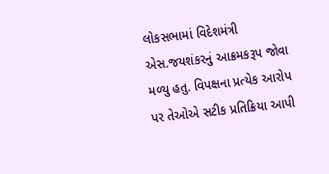લોકસભામાં વિદેશમંત્રી એસ.જયશંકરનું આક્રમકરૂપ જોવા મળ્યુ હતુ. વિપક્ષના પ્રત્યેક આરોપ પર તેઓએ સટીક પ્રતિક્રિયા આપી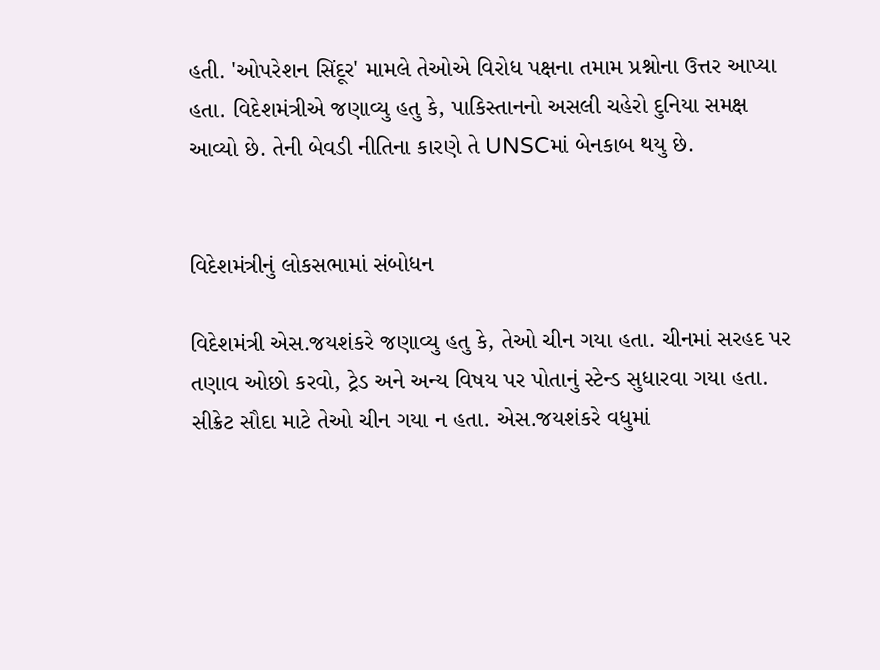હતી. 'ઓપરેશન સિંદૂર' મામલે તેઓએ વિરોધ પક્ષના તમામ પ્રશ્નોના ઉત્તર આપ્યા હતા. વિદેશમંત્રીએ જણાવ્યુ હતુ કે, પાકિસ્તાનનો અસલી ચહેરો દુનિયા સમક્ષ આવ્યો છે. તેની બેવડી નીતિના કારણે તે UNSCમાં બેનકાબ થયુ છે.


વિદેશમંત્રીનું લોકસભામાં સંબોધન

વિદેશમંત્રી એસ.જયશંકરે જણાવ્યુ હતુ કે, તેઓ ચીન ગયા હતા. ચીનમાં સરહદ પર તણાવ ઓછો કરવો, ટ્રેડ અને અન્ય વિષય પર પોતાનું સ્ટેન્ડ સુધારવા ગયા હતા. સીક્રેટ સૌદા માટે તેઓ ચીન ગયા ન હતા. એસ.જયશંકરે વધુમાં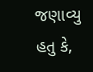જણાવ્યુ હતુ કે,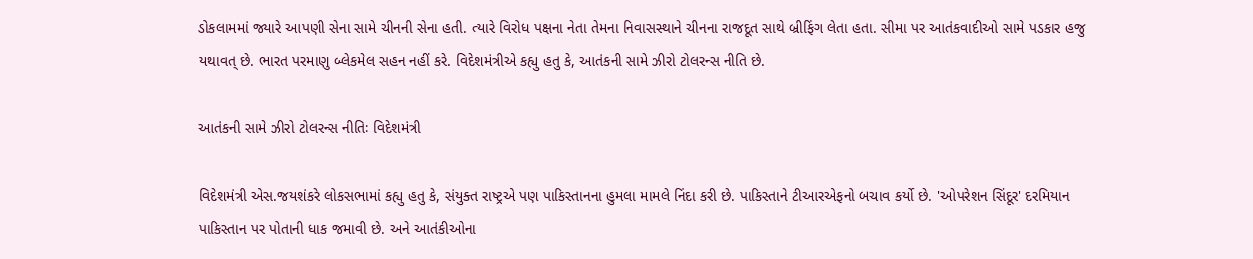ડોકલામમાં જ્યારે આપણી સેના સામે ચીનની સેના હતી. ત્યારે વિરોધ પક્ષના નેતા તેમના નિવાસસ્થાને ચીનના રાજદૂત સાથે બ્રીફિંગ લેતા હતા. સીમા પર આતંકવાદીઓ સામે પડકાર હજુ યથાવત્ છે. ભારત પરમાણુ બ્લેકમેલ સહન નહીં કરે. વિદેશમંત્રીએ કહ્યુ હતુ કે, આતંકની સામે ઝીરો ટોલરન્સ નીતિ છે.

આતંકની સામે ઝીરો ટોલરન્સ નીતિઃ વિદેશમંત્રી

વિદેશમંત્રી એસ.જયશંકરે લોકસભામાં કહ્યુ હતુ કે, સંયુક્ત રાષ્ટ્રએ પણ પાકિસ્તાનના હુમલા મામલે નિંદા કરી છે. પાકિસ્તાને ટીઆરએફનો બચાવ કર્યો છે. 'ઓપરેશન સિંદૂર' દરમિયાન પાકિસ્તાન પર પોતાની ધાક જમાવી છે. અને આતંકીઓના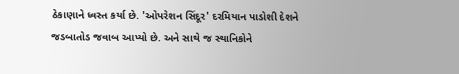ઠેકાણાને ધ્વસ્ત કર્યા છે. 'ઓપરેશન સિંદૂર' દરમિયાન પાડોશી દેશને જડબાતોડ જવાબ આપ્યો છે. અને સાથે જ સ્થાનિકોને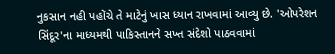નુકસાન નહી પહોંચે તે માટેનું ખાસ ધ્યાન રાખવામાં આવ્યુ છે. 'ઓપરેશન સિંદૂર'ના માધ્યમથી પાકિસ્તાનને સખ્ત સંદેશો પાઠવવામાં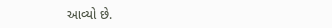આવ્યો છે.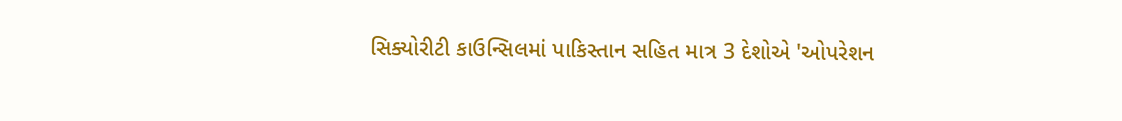સિક્યોરીટી કાઉન્સિલમાં પાકિસ્તાન સહિત માત્ર 3 દેશોએ 'ઓપરેશન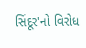સિંદૂર'નો વિરોધ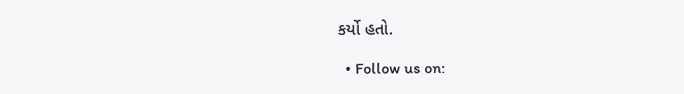કર્યો હતો.

  • Follow us on: